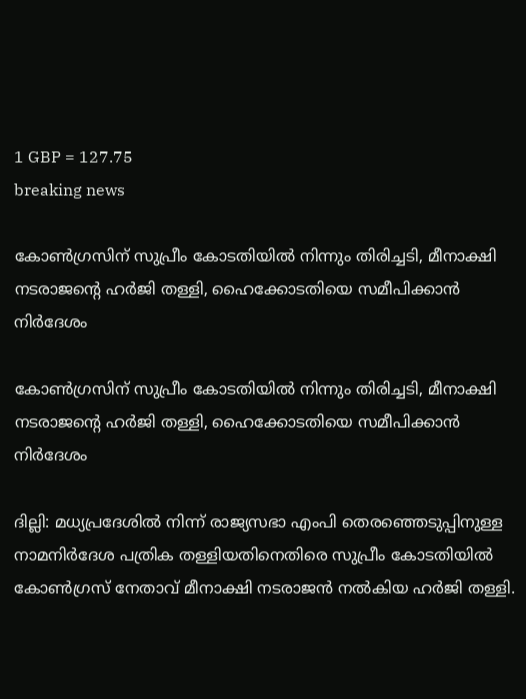1 GBP = 127.75
breaking news

കോണ്‍ഗ്രസിന് സുപ്രീം കോടതിയില്‍ നിന്നും തിരിച്ചടി, മീനാക്ഷി നടരാജന്‍റെ ഹര്‍ജി തള്ളി, ഹൈക്കോടതിയെ സമീപിക്കാന്‍ നിര്‍ദേശം

കോണ്‍ഗ്രസിന് സുപ്രീം കോടതിയില്‍ നിന്നും തിരിച്ചടി, മീനാക്ഷി നടരാജന്‍റെ ഹര്‍ജി തള്ളി, ഹൈക്കോടതിയെ സമീപിക്കാന്‍ നിര്‍ദേശം

ദില്ലി: മധ്യപ്രദേശിൽ നിന്ന് രാജ്യസഭാ എംപി തെരഞ്ഞെടുപ്പിനുള്ള നാമനിർദേശ പത്രിക തള്ളിയതിനെതിരെ സുപ്രീം കോടതിയിൽ കോൺഗ്രസ് നേതാവ് മീനാക്ഷി നടരാജൻ നൽകിയ ഹർജി തള്ളി.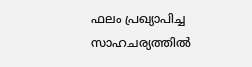ഫലം പ്രഖ്യാപിച്ച സാഹചര്യത്തിൽ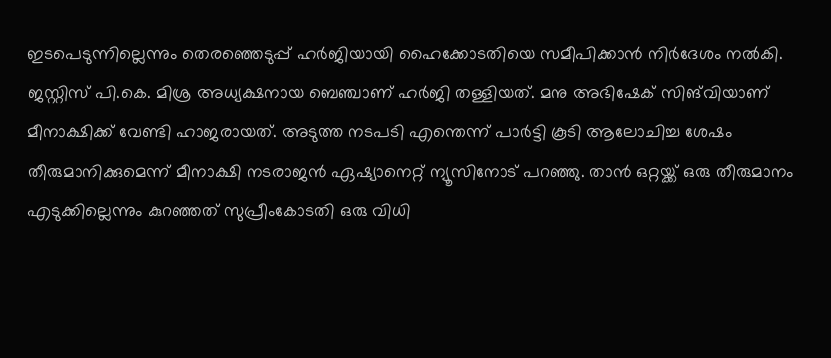ഇടപെടുന്നില്ലെന്നും തെരഞ്ഞെടുപ്പ് ഹർജിയായി ഹൈക്കോടതിയെ സമീപിക്കാൻ നിർദേശം നൽകി. ജസ്റ്റിസ് പി.കെ. മിശ്ര അധ്യക്ഷനായ ബെഞ്ചാണ് ഹർജി തള്ളിയത്. മനു അഭിഷേക് സിങ്‍വിയാണ് മീനാക്ഷിക്ക് വേണ്ടി ഹാജരായത്. അടുത്ത നടപടി എന്തെന്ന് പാർട്ടി കൂടി ആലോചിച്ച ശേഷം തീരുമാനിക്കുമെന്ന് മീനാക്ഷി നടരാജൻ ഏഷ്യാനെറ്റ് ന്യൂസിനോട് പറഞ്ഞു. താൻ ഒറ്റയ്ക്ക് ഒരു തീരുമാനം എടുക്കില്ലെന്നും കുറഞ്ഞത് സുപ്രീംകോടതി ഒരു വിധി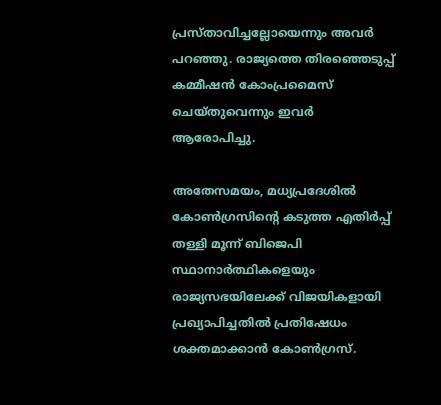പ്രസ്താവിച്ചല്ലോയെന്നും അവർ പറഞ്ഞു. രാജ്യത്തെ തിരഞ്ഞെടുപ്പ് കമ്മീഷൻ കോംപ്രമൈസ് ചെയ്തുവെന്നും ഇവർ ആരോപിച്ചു.

അതേസമയം, മധ്യപ്രദേശിൽ കോൺഗ്രസിന്റെ കടുത്ത എതിർപ്പ് തള്ളി മൂന്ന് ബിജെപി സ്ഥാനാർത്ഥികളെയും രാജ്യസഭയിലേക്ക് വിജയികളായി പ്രഖ്യാപിച്ചതിൽ പ്രതിഷേധം ശക്തമാക്കാൻ കോൺഗ്രസ്.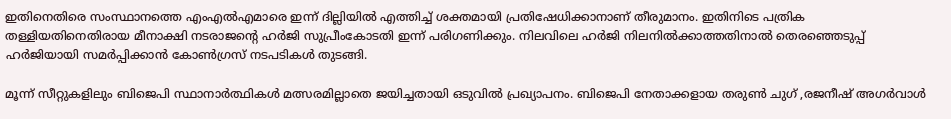ഇതിനെതിരെ സംസ്ഥാനത്തെ എംഎൽഎമാരെ ഇന്ന് ദില്ലിയിൽ എത്തിച്ച് ശക്തമായി പ്രതിഷേധിക്കാനാണ് തീരുമാനം. ഇതിനിടെ പത്രിക തള്ളിയതിനെതിരായ മീനാക്ഷി നടരാജന്റെ ഹർജി സുപ്രീംകോടതി ഇന്ന് പരിഗണിക്കും. നിലവിലെ ഹർജി നിലനിൽക്കാത്തതിനാൽ തെരഞ്ഞെടുപ്പ് ഹർജിയായി സമർപ്പിക്കാൻ കോൺഗ്രസ് നടപടികൾ തുടങ്ങി.

മൂന്ന് സീറ്റുകളിലും ബിജെപി സ്ഥാനാർത്ഥികൾ മത്സരമില്ലാതെ ജയിച്ചതായി ഒടുവിൽ പ്രഖ്യാപനം. ബിജെപി നേതാക്കളായ തരുൺ ചുഗ് ,രജനീഷ് അഗർവാൾ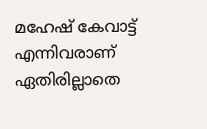മഹേഷ് കേവാട്ട് എന്നിവരാണ് ഏതിരില്ലാതെ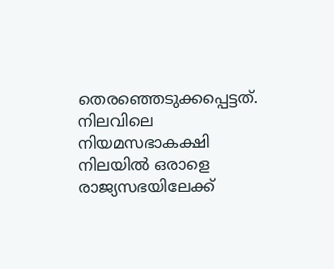തെരഞ്ഞെടുക്കപ്പെട്ടത്. നിലവിലെ നിയമസഭാകക്ഷി നിലയിൽ ഒരാളെ രാജ്യസഭയിലേക്ക്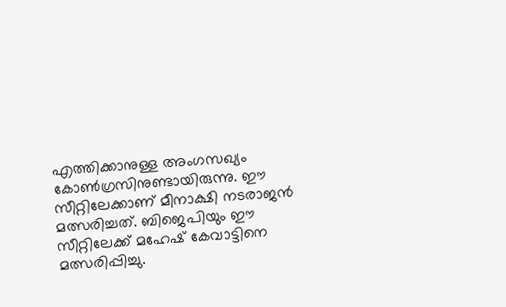എത്തിക്കാനുള്ള അംഗസഖ്യം കോൺഗ്രസിനുണ്ടായിരുന്നു. ഈ സീറ്റിലേക്കാണ് മീനാക്ഷി നടരാജൻ മത്സരിച്ചത്. ബിജെപിയും ഈ സീറ്റിലേക്ക് മഹേഷ് കേവാട്ടിനെ മത്സരിപ്പിച്ചു.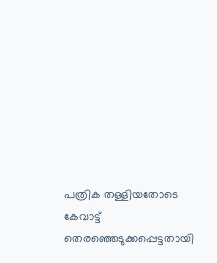പത്രിക തള്ളിയതോടെ കേവാട്ട് തെരഞ്ഞെടുക്കപ്പെട്ടതായി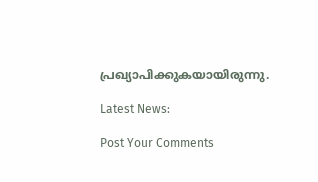പ്രഖ്യാപിക്കുകയായിരുന്നു.

Latest News:

Post Your Comments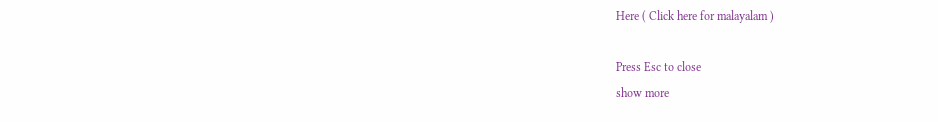Here ( Click here for malayalam )

Press Esc to close
show more